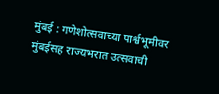मुंबई : गणेशोत्सवाच्या पार्श्वभूमीवर मुंबईसह राज्यभरात उत्सवाची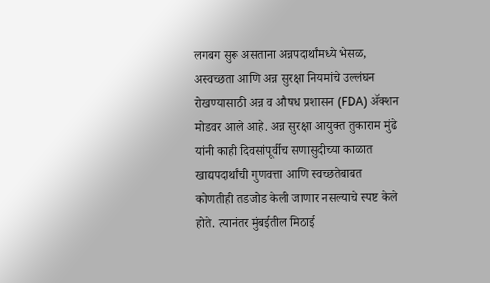लगबग सुरू असताना अन्नपदार्थांमध्ये भेसळ, अस्वच्छता आणि अन्न सुरक्षा नियमांचे उल्लंघन रोखण्यासाठी अन्न व औषध प्रशासन (FDA) ॲक्शन मोडवर आले आहे. अन्न सुरक्षा आयुक्त तुकाराम मुंढे यांनी काही दिवसांपूर्वीच सणासुदीच्या काळात खाद्यपदार्थांची गुणवत्ता आणि स्वच्छतेबाबत कोणतीही तडजोड केली जाणार नसल्याचे स्पष्ट केले होते. त्यानंतर मुंबईतील मिठाई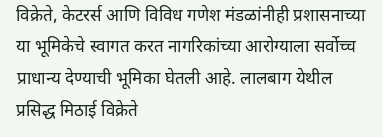विक्रेते, केटरर्स आणि विविध गणेश मंडळांनीही प्रशासनाच्या या भूमिकेचे स्वागत करत नागरिकांच्या आरोग्याला सर्वोच्च प्राधान्य देण्याची भूमिका घेतली आहे. लालबाग येथील प्रसिद्ध मिठाई विक्रेते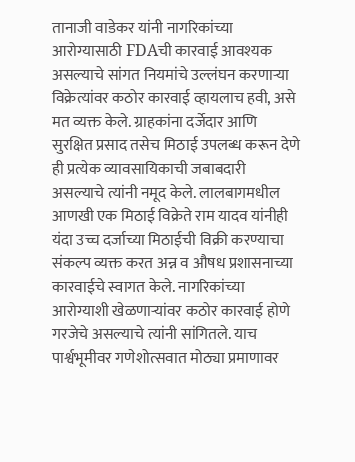तानाजी वाडेकर यांनी नागरिकांच्या आरोग्यासाठी FDAची कारवाई आवश्यक असल्याचे सांगत नियमांचे उल्लंघन करणाऱ्या विक्रेत्यांवर कठोर कारवाई व्हायलाच हवी, असे मत व्यक्त केले. ग्राहकांना दर्जेदार आणि सुरक्षित प्रसाद तसेच मिठाई उपलब्ध करून देणे ही प्रत्येक व्यावसायिकाची जबाबदारी असल्याचे त्यांनी नमूद केले. लालबागमधील आणखी एक मिठाई विक्रेते राम यादव यांनीही यंदा उच्च दर्जाच्या मिठाईची विक्री करण्याचा संकल्प व्यक्त करत अन्न व औषध प्रशासनाच्या कारवाईचे स्वागत केले. नागरिकांच्या आरोग्याशी खेळणाऱ्यांवर कठोर कारवाई होणे गरजेचे असल्याचे त्यांनी सांगितले. याच पार्श्वभूमीवर गणेशोत्सवात मोठ्या प्रमाणावर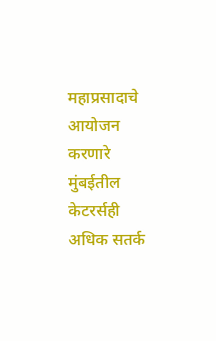महाप्रसादाचे आयोजन करणारे मुंबईतील केटरर्सही अधिक सतर्क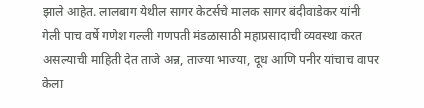झाले आहेत. लालबाग येथील सागर केटर्सचे मालक सागर बंदीवाडेकर यांनी गेली पाच वर्षे गणेश गल्ली गणपती मंडळासाठी महाप्रसादाची व्यवस्था करत असल्याची माहिती देत ताजे अन्न, ताज्या भाज्या, दूध आणि पनीर यांचाच वापर केला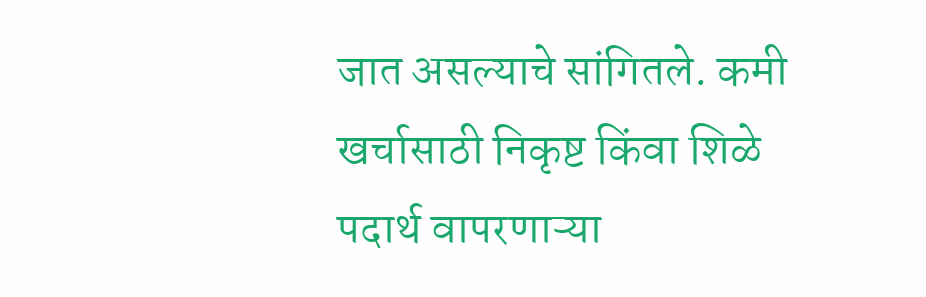जात असल्याचे सांगितले. कमी खर्चासाठी निकृष्ट किंवा शिळे पदार्थ वापरणाऱ्या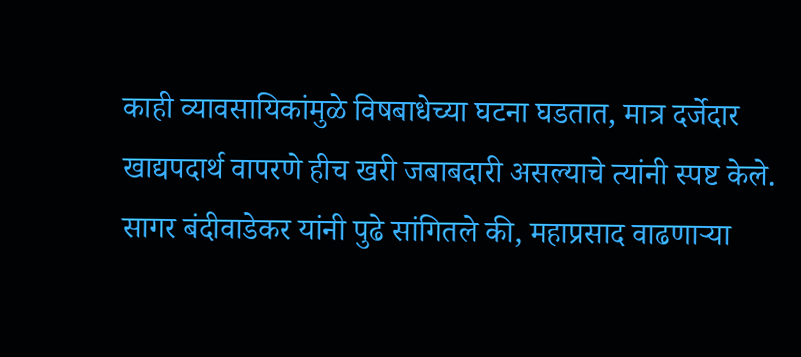काही व्यावसायिकांमुळे विषबाधेच्या घटना घडतात, मात्र दर्जेदार खाद्यपदार्थ वापरणे हीच खरी जबाबदारी असल्याचे त्यांनी स्पष्ट केले.
सागर बंदीवाडेकर यांनी पुढे सांगितले की, महाप्रसाद वाढणाऱ्या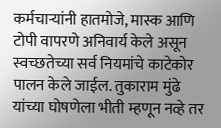कर्मचाऱ्यांनी हातमोजे, मास्क आणि टोपी वापरणे अनिवार्य केले असून स्वच्छतेच्या सर्व नियमांचे काटेकोर पालन केले जाईल. तुकाराम मुंढे यांच्या घोषणेला भीती म्हणून नव्हे तर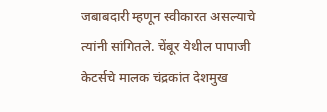जबाबदारी म्हणून स्वीकारत असल्याचे त्यांनी सांगितले. चेंबूर येथील पापाजी केटर्सचे मालक चंद्रकांत देशमुख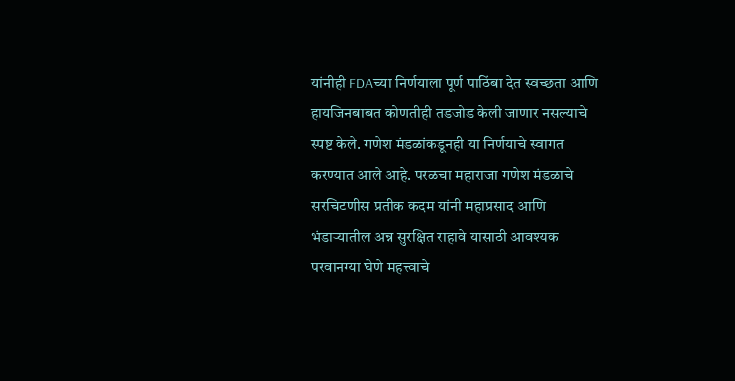यांनीही FDAच्या निर्णयाला पूर्ण पाठिंबा देत स्वच्छता आणि हायजिनबाबत कोणतीही तडजोड केली जाणार नसल्याचे स्पष्ट केले. गणेश मंडळांकडूनही या निर्णयाचे स्वागत करण्यात आले आहे. परळचा महाराजा गणेश मंडळाचे सरचिटणीस प्रतीक कदम यांनी महाप्रसाद आणि भंडाऱ्यातील अन्न सुरक्षित राहावे यासाठी आवश्यक परवानग्या घेणे महत्त्वाचे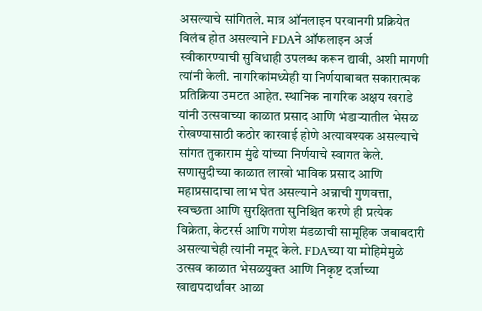असल्याचे सांगितले. मात्र ऑनलाइन परवानगी प्रक्रियेत विलंब होत असल्याने FDAने ऑफलाइन अर्ज स्वीकारण्याची सुविधाही उपलब्ध करून द्यावी, अशी मागणी त्यांनी केली. नागरिकांमध्येही या निर्णयाबाबत सकारात्मक प्रतिक्रिया उमटत आहेत. स्थानिक नागरिक अक्षय खराडे यांनी उत्सवाच्या काळात प्रसाद आणि भंडाऱ्यातील भेसळ रोखण्यासाठी कठोर कारवाई होणे अत्यावश्यक असल्याचे सांगत तुकाराम मुंढे यांच्या निर्णयाचे स्वागत केले. सणासुदीच्या काळात लाखो भाविक प्रसाद आणि महाप्रसादाचा लाभ घेत असल्याने अन्नाची गुणवत्ता, स्वच्छता आणि सुरक्षितता सुनिश्चित करणे ही प्रत्येक विक्रेता, केटरर्स आणि गणेश मंडळाची सामूहिक जबाबदारी असल्याचेही त्यांनी नमूद केले. FDAच्या या मोहिमेमुळे उत्सव काळात भेसळयुक्त आणि निकृष्ट दर्जाच्या खाद्यपदार्थांवर आळा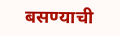बसण्याची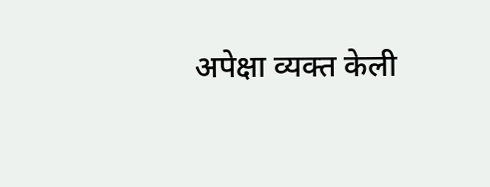अपेक्षा व्यक्त केली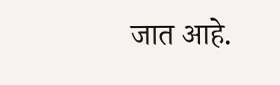जात आहे.